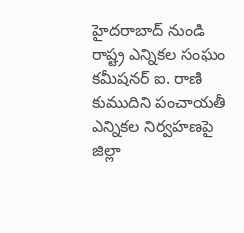హైదరాబాద్ నుండి రాష్ట్ర ఎన్నికల సంఘం కమీషనర్ ఐ. రాణి కుముదిని పంచాయతీ ఎన్నికల నిర్వహణపై జిల్లా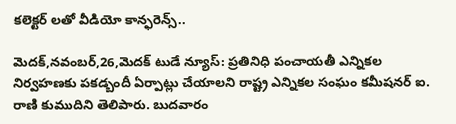కలెక్టర్ లతో వీడియో కాన్ఫరెన్స్..

మెదక్,నవంబర్,26,మెదక్ టుడే న్యూస్: ప్రతినిధి పంచాయతీ ఎన్నికల నిర్వహణకు పకడ్బందీ ఏర్పాట్లు చేయాలని రాష్ట్ర ఎన్నికల సంఘం కమీషనర్ ఐ. రాణి కుముదిని తెలిపారు. బుదవారం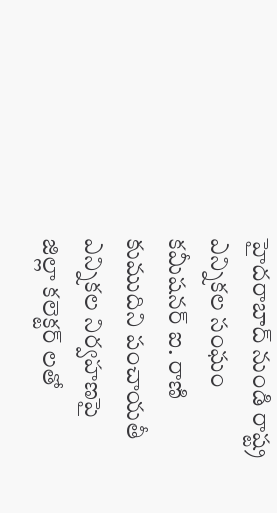హైదరాబాద్ నుండి రాష్ట్ర ఎన్నికల సంఘం కమీషనర్ ఐ. రాణి కుముదిని పంచాయతీ ఎన్నికల నిర్వహణపై జిల్లా కలెక్టర్ లతో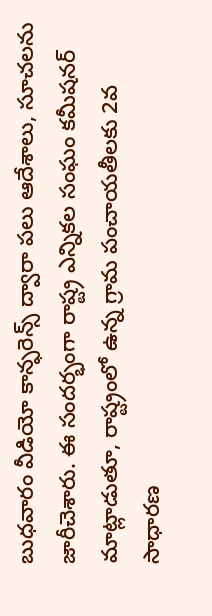బుధవారం వీడియో కాన్ఫరెన్స్ ద్వారా పలు ఆదేశాలు, సూచలను జారీచెశారు. ఈ సందర్భంగా రాష్ట్ర ఎన్నికల సంఘం కమీషనర్ మాట్లాడుతూ, రాష్ట్రంలో ఉన్న గ్రామ పంచాయతీలకు 2వ సాధారణ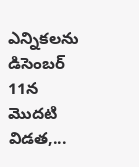ఎన్నికలను డిసెంబర్ 11న మొదటి విడత,...